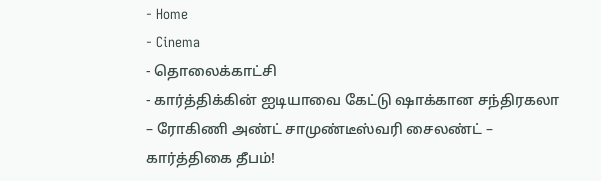- Home
- Cinema
- தொலைக்காட்சி
- கார்த்திக்கின் ஐடியாவை கேட்டு ஷாக்கான சந்திரகலா – ரோகிணி அண்ட் சாமுண்டீஸ்வரி சைலண்ட் – கார்த்திகை தீபம்!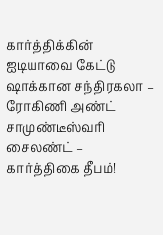கார்த்திக்கின் ஐடியாவை கேட்டு ஷாக்கான சந்திரகலா – ரோகிணி அண்ட் சாமுண்டீஸ்வரி சைலண்ட் – கார்த்திகை தீபம்!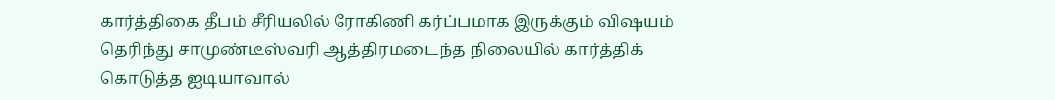கார்த்திகை தீபம் சீரியலில் ரோகிணி கர்ப்பமாக இருக்கும் விஷயம் தெரிந்து சாமுண்டீஸ்வரி ஆத்திரமடைந்த நிலையில் கார்த்திக் கொடுத்த ஐடியாவால்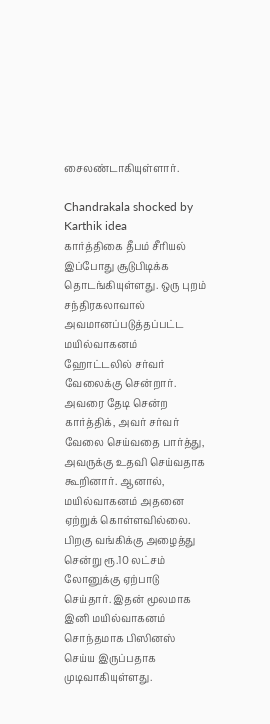சைலண்டாகியுள்ளார்.

Chandrakala shocked by Karthik idea
கார்த்திகை தீபம் சீரியல் இப்போது சூடுபிடிக்க தொடங்கியுள்ளது. ஒரு புறம் சந்திரகலாவால் அவமானப்படுத்தப்பட்ட மயில்வாகனம் ஹோட்டலில் சர்வர் வேலைக்கு சென்றார். அவரை தேடி சென்ற கார்த்திக், அவர் சர்வர் வேலை செய்வதை பார்த்து, அவருக்கு உதவி செய்வதாக கூறினார். ஆனால், மயில்வாகனம் அதனை ஏற்றுக் கொள்ளவில்லை. பிறகு வங்கிக்கு அழைத்து சென்று ரூ.10 லட்சம் லோனுக்கு ஏற்பாடு செய்தார். இதன் மூலமாக இனி மயில்வாகனம் சொந்தமாக பிஸினஸ் செய்ய இருப்பதாக முடிவாகியுள்ளது.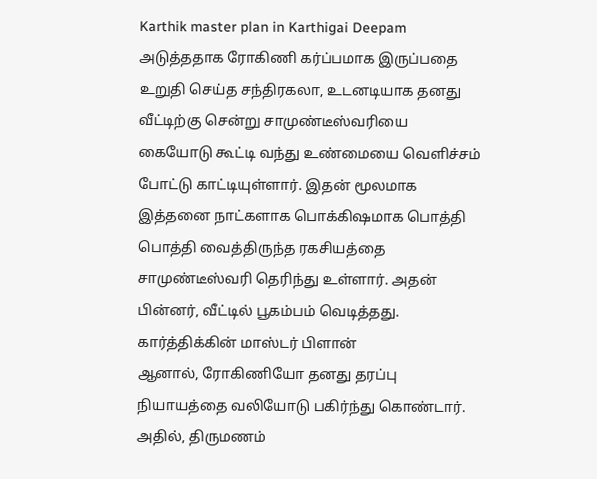Karthik master plan in Karthigai Deepam
அடுத்ததாக ரோகிணி கர்ப்பமாக இருப்பதை உறுதி செய்த சந்திரகலா, உடனடியாக தனது வீட்டிற்கு சென்று சாமுண்டீஸ்வரியை கையோடு கூட்டி வந்து உண்மையை வெளிச்சம் போட்டு காட்டியுள்ளார். இதன் மூலமாக இத்தனை நாட்களாக பொக்கிஷமாக பொத்தி பொத்தி வைத்திருந்த ரகசியத்தை சாமுண்டீஸ்வரி தெரிந்து உள்ளார். அதன் பின்னர், வீட்டில் பூகம்பம் வெடித்தது.
கார்த்திக்கின் மாஸ்டர் பிளான்
ஆனால், ரோகிணியோ தனது தரப்பு நியாயத்தை வலியோடு பகிர்ந்து கொண்டார். அதில், திருமணம்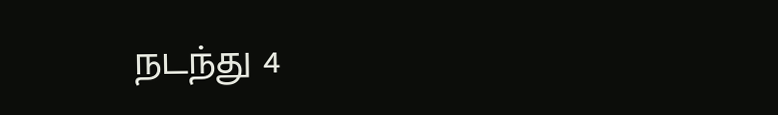நடந்து 4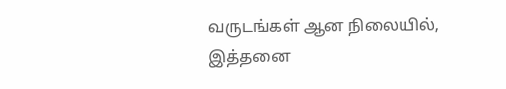வருடங்கள் ஆன நிலையில், இத்தனை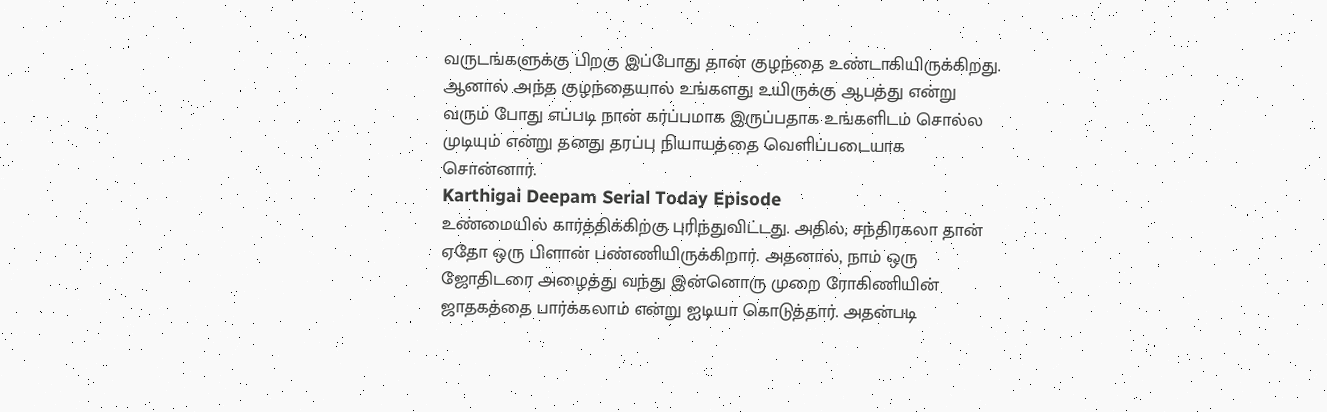வருடங்களுக்கு பிறகு இப்போது தான் குழந்தை உண்டாகியிருக்கிறது. ஆனால் அந்த குழந்தையால் உங்களது உயிருக்கு ஆபத்து என்று வரும் போது எப்படி நான் கர்ப்பமாக இருப்பதாக உங்களிடம் சொல்ல முடியும் என்று தனது தரப்பு நியாயத்தை வெளிப்படையாக சொன்னார்.
Karthigai Deepam Serial Today Episode
உண்மையில் கார்த்திக்கிற்கு புரிந்துவிட்டது. அதில், சந்திரகலா தான் ஏதோ ஒரு பிளான் பண்ணியிருக்கிறார். அதனால், நாம் ஒரு ஜோதிடரை அழைத்து வந்து இன்னொரு முறை ரோகிணியின் ஜாதகத்தை பார்க்கலாம் என்று ஐடியா கொடுத்தார். அதன்படி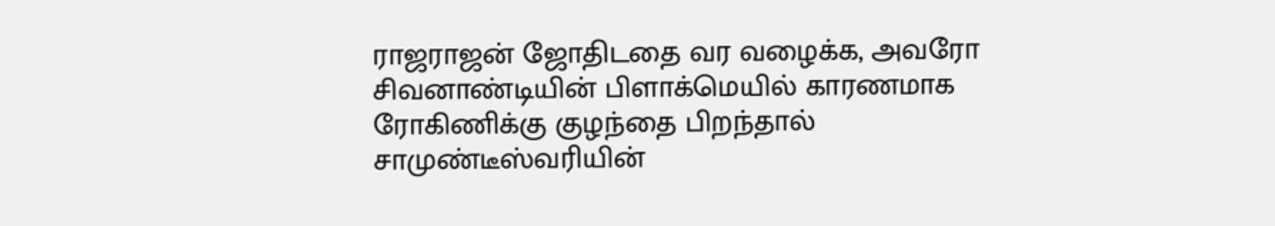ராஜராஜன் ஜோதிடதை வர வழைக்க, அவரோ சிவனாண்டியின் பிளாக்மெயில் காரணமாக ரோகிணிக்கு குழந்தை பிறந்தால் சாமுண்டீஸ்வரியின்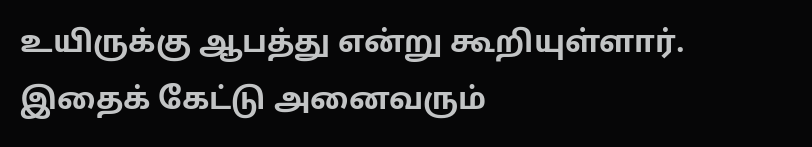உயிருக்கு ஆபத்து என்று கூறியுள்ளார். இதைக் கேட்டு அனைவரும்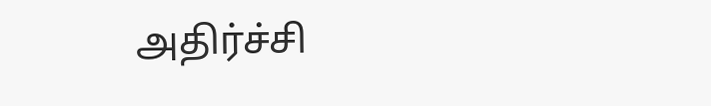அதிர்ச்சி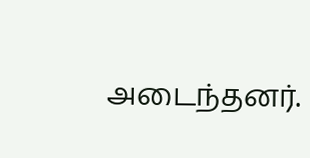அடைந்தனர்.